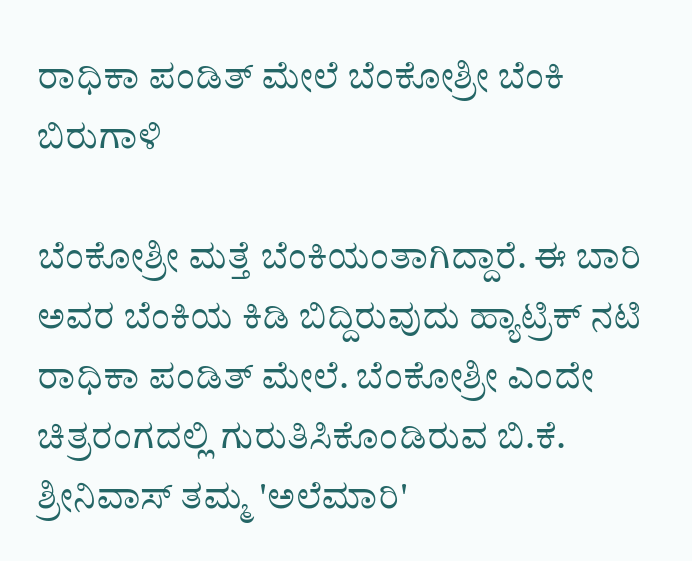ರಾಧಿಕಾ ಪಂಡಿತ್ ಮೇಲೆ ಬೆಂಕೋಶ್ರೀ ಬೆಂಕಿ ಬಿರುಗಾಳಿ

ಬೆಂಕೋಶ್ರೀ ಮತ್ತೆ ಬೆಂಕಿಯಂತಾಗಿದ್ದಾರೆ. ಈ ಬಾರಿ ಅವರ ಬೆಂಕಿಯ ಕಿಡಿ ಬಿದ್ದಿರುವುದು ಹ್ಯಾಟ್ರಿಕ್ ನಟಿ ರಾಧಿಕಾ ಪಂಡಿತ್ ಮೇಲೆ. ಬೆಂಕೋಶ್ರೀ ಎಂದೇ ಚಿತ್ರರಂಗದಲ್ಲಿ ಗುರುತಿಸಿಕೊಂಡಿರುವ ಬಿ.ಕೆ. ಶ್ರೀನಿವಾಸ್ ತಮ್ಮ 'ಅಲೆಮಾರಿ'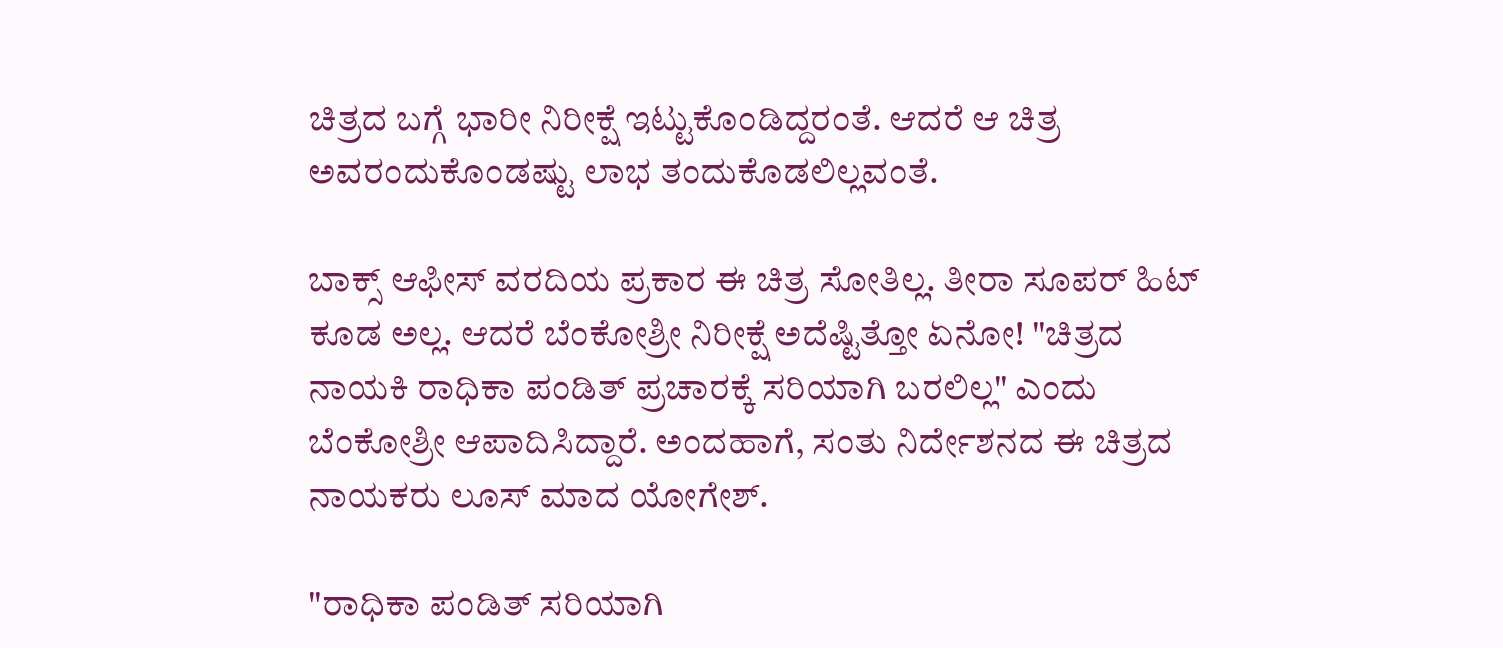ಚಿತ್ರದ ಬಗ್ಗೆ ಭಾರೀ ನಿರೀಕ್ಷೆ ಇಟ್ಟುಕೊಂಡಿದ್ದರಂತೆ. ಆದರೆ ಆ ಚಿತ್ರ ಅವರಂದುಕೊಂಡಷ್ಟು ಲಾಭ ತಂದುಕೊಡಲಿಲ್ಲವಂತೆ.

ಬಾಕ್ಸ್ ಆಫೀಸ್ ವರದಿಯ ಪ್ರಕಾರ ಈ ಚಿತ್ರ ಸೋತಿಲ್ಲ. ತೀರಾ ಸೂಪರ್ ಹಿಟ್ ಕೂಡ ಅಲ್ಲ. ಆದರೆ ಬೆಂಕೋಶ್ರೀ ನಿರೀಕ್ಷೆ ಅದೆಷ್ಟಿತ್ತೋ ಏನೋ! "ಚಿತ್ರದ ನಾಯಕಿ ರಾಧಿಕಾ ಪಂಡಿತ್ ಪ್ರಚಾರಕ್ಕೆ ಸರಿಯಾಗಿ ಬರಲಿಲ್ಲ" ಎಂದು ಬೆಂಕೋಶ್ರೀ ಆಪಾದಿಸಿದ್ದಾರೆ. ಅಂದಹಾಗೆ, ಸಂತು ನಿರ್ದೇಶನದ ಈ ಚಿತ್ರದ ನಾಯಕರು ಲೂಸ್ ಮಾದ ಯೋಗೇಶ್.

"ರಾಧಿಕಾ ಪಂಡಿತ್ ಸರಿಯಾಗಿ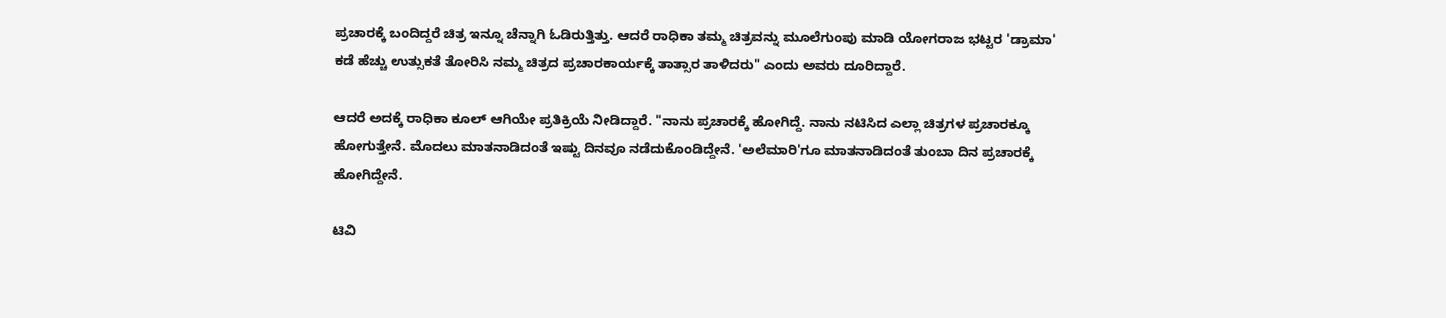ಪ್ರಚಾರಕ್ಕೆ ಬಂದಿದ್ದರೆ ಚಿತ್ರ ಇನ್ನೂ ಚೆನ್ನಾಗಿ ಓಡಿರುತ್ತಿತ್ತು. ಆದರೆ ರಾಧಿಕಾ ತಮ್ಮ ಚಿತ್ರವನ್ನು ಮೂಲೆಗುಂಪು ಮಾಡಿ ಯೋಗರಾಜ ಭಟ್ಟರ 'ಡ್ರಾಮಾ' ಕಡೆ ಹೆಚ್ಚು ಉತ್ಸುಕತೆ ತೋರಿಸಿ ನಮ್ಮ ಚಿತ್ರದ ಪ್ರಚಾರಕಾರ್ಯಕ್ಕೆ ತಾತ್ಸಾರ ತಾಳಿದರು" ಎಂದು ಅವರು ದೂರಿದ್ದಾರೆ.

ಆದರೆ ಅದಕ್ಕೆ ರಾಧಿಕಾ ಕೂಲ್ ಆಗಿಯೇ ಪ್ರತಿಕ್ರಿಯೆ ನೀಡಿದ್ದಾರೆ. "ನಾನು ಪ್ರಚಾರಕ್ಕೆ ಹೋಗಿದ್ದೆ. ನಾನು ನಟಿಸಿದ ಎಲ್ಲಾ ಚಿತ್ರಗಳ ಪ್ರಚಾರಕ್ಕೂ ಹೋಗುತ್ತೇನೆ. ಮೊದಲು ಮಾತನಾಡಿದಂತೆ ಇಷ್ಟು ದಿನವೂ ನಡೆದುಕೊಂಡಿದ್ದೇನೆ. 'ಅಲೆಮಾರಿ'ಗೂ ಮಾತನಾಡಿದಂತೆ ತುಂಬಾ ದಿನ ಪ್ರಚಾರಕ್ಕೆ ಹೋಗಿದ್ದೇನೆ.

ಟಿವಿ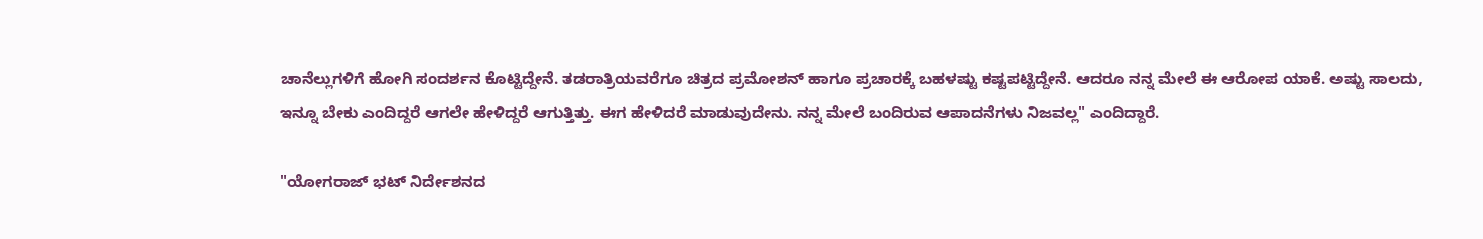ಚಾನೆಲ್ಲುಗಳಿಗೆ ಹೋಗಿ ಸಂದರ್ಶನ ಕೊಟ್ಟಿದ್ದೇನೆ. ತಡರಾತ್ರಿಯವರೆಗೂ ಚಿತ್ರದ ಪ್ರಮೋಶನ್ ಹಾಗೂ ಪ್ರಚಾರಕ್ಕೆ ಬಹಳಷ್ಟು ಕಷ್ಟಪಟ್ಟಿದ್ದೇನೆ. ಆದರೂ ನನ್ನ ಮೇಲೆ ಈ ಆರೋಪ ಯಾಕೆ. ಅಷ್ಟು ಸಾಲದು, ಇನ್ನೂ ಬೇಕು ಎಂದಿದ್ದರೆ ಆಗಲೇ ಹೇಳಿದ್ದರೆ ಆಗುತ್ತಿತ್ತು. ಈಗ ಹೇಳಿದರೆ ಮಾಡುವುದೇನು. ನನ್ನ ಮೇಲೆ ಬಂದಿರುವ ಆಪಾದನೆಗಳು ನಿಜವಲ್ಲ" ಎಂದಿದ್ದಾರೆ.

"ಯೋಗರಾಜ್ ಭಟ್ ನಿರ್ದೇಶನದ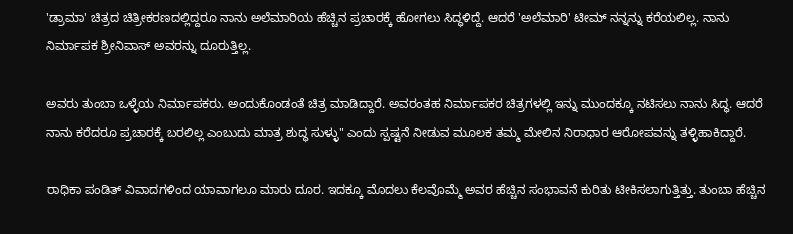'ಡ್ರಾಮಾ' ಚಿತ್ರದ ಚಿತ್ರೀಕರಣದಲ್ಲಿದ್ದರೂ ನಾನು ಅಲೆಮಾರಿಯ ಹೆಚ್ಚಿನ ಪ್ರಚಾರಕ್ಕೆ ಹೋಗಲು ಸಿದ್ಧಳಿದ್ದೆ. ಆದರೆ 'ಅಲೆಮಾರಿ' ಟೀಮ್ ನನ್ನನ್ನು ಕರೆಯಲಿಲ್ಲ. ನಾನು ನಿರ್ಮಾಪಕ ಶ್ರೀನಿವಾಸ್ ಅವರನ್ನು ದೂರುತ್ತಿಲ್ಲ.

ಅವರು ತುಂಬಾ ಒಳ್ಳೆಯ ನಿರ್ಮಾಪಕರು. ಅಂದುಕೊಂಡಂತೆ ಚಿತ್ರ ಮಾಡಿದ್ದಾರೆ. ಅವರಂತಹ ನಿರ್ಮಾಪಕರ ಚಿತ್ರಗಳಲ್ಲಿ ಇನ್ನು ಮುಂದಕ್ಕೂ ನಟಿಸಲು ನಾನು ಸಿದ್ಧ. ಆದರೆ ನಾನು ಕರೆದರೂ ಪ್ರಚಾರಕ್ಕೆ ಬರಲಿಲ್ಲ ಎಂಬುದು ಮಾತ್ರ ಶುದ್ಧ ಸುಳ್ಳು" ಎಂದು ಸ್ಪಷ್ಟನೆ ನೀಡುವ ಮೂಲಕ ತಮ್ಮ ಮೇಲಿನ ನಿರಾಧಾರ ಆರೋಪವನ್ನು ತಳ್ಳಿಹಾಕಿದ್ದಾರೆ.

ರಾಧಿಕಾ ಪಂಡಿತ್ ವಿವಾದಗಳಿಂದ ಯಾವಾಗಲೂ ಮಾರು ದೂರ. ಇದಕ್ಕೂ ಮೊದಲು ಕೆಲವೊಮ್ಮೆ ಅವರ ಹೆಚ್ಚಿನ ಸಂಭಾವನೆ ಕುರಿತು ಟೀಕಿಸಲಾಗುತ್ತಿತ್ತು. ತುಂಬಾ ಹೆಚ್ಚಿನ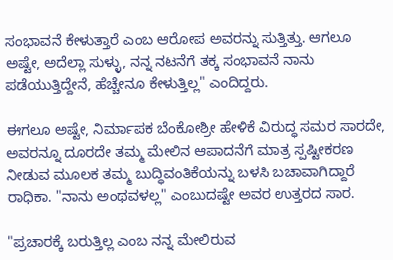ಸಂಭಾವನೆ ಕೇಳುತ್ತಾರೆ ಎಂಬ ಆರೋಪ ಅವರನ್ನು ಸುತ್ತಿತ್ತು. ಆಗಲೂ ಅಷ್ಟೇ, ಅದೆಲ್ಲಾ ಸುಳ್ಳು, ನನ್ನ ನಟನೆಗೆ ತಕ್ಕ ಸಂಭಾವನೆ ನಾನು ಪಡೆಯುತ್ತಿದ್ದೇನೆ, ಹೆಚ್ಚೇನೂ ಕೇಳುತ್ತಿಲ್ಲ" ಎಂದಿದ್ದರು.

ಈಗಲೂ ಅಷ್ಟೇ, ನಿರ್ಮಾಪಕ ಬೆಂಕೋಶ್ರೀ ಹೇಳಿಕೆ ವಿರುದ್ಧ ಸಮರ ಸಾರದೇ, ಅವರನ್ನೂ ದೂರದೇ ತಮ್ಮ ಮೇಲಿನ ಆಪಾದನೆಗೆ ಮಾತ್ರ ಸ್ಪಷ್ಟೀಕರಣ ನೀಡುವ ಮೂಲಕ ತಮ್ಮ ಬುದ್ಧಿವಂತಿಕೆಯನ್ನು ಬಳಸಿ ಬಚಾವಾಗಿದ್ದಾರೆ ರಾಧಿಕಾ. "ನಾನು ಅಂಥವಳಲ್ಲ" ಎಂಬುದಷ್ಟೇ ಅವರ ಉತ್ತರದ ಸಾರ.

"ಪ್ರಚಾರಕ್ಕೆ ಬರುತ್ತಿಲ್ಲ ಎಂಬ ನನ್ನ ಮೇಲಿರುವ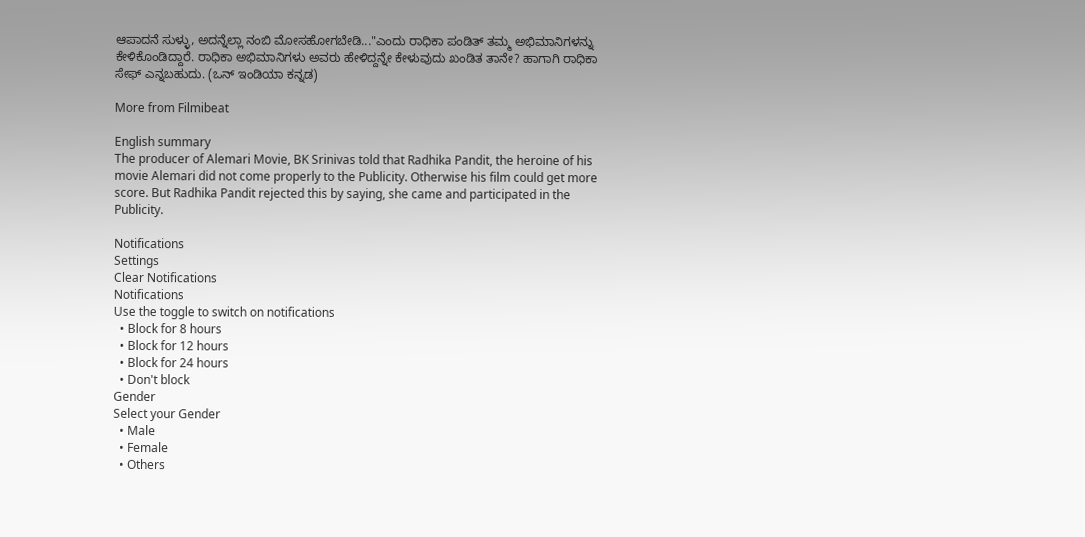ಆಪಾದನೆ ಸುಳ್ಳು, ಅದನ್ನೆಲ್ಲಾ ನಂಬಿ ಮೋಸಹೋಗಬೇಡಿ..."ಎಂದು ರಾಧಿಕಾ ಪಂಡಿತ್ ತಮ್ಮ ಅಭಿಮಾನಿಗಳನ್ನು ಕೇಳಿಕೊಂಡಿದ್ದಾರೆ. ರಾಧಿಕಾ ಅಭಿಮಾನಿಗಳು ಅವರು ಹೇಳಿದ್ದನ್ನೇ ಕೇಳುವುದು ಖಂಡಿತ ತಾನೇ? ಹಾಗಾಗಿ ರಾಧಿಕಾ ಸೇಫ್ ಎನ್ನಬಹುದು. (ಒನ್ ಇಂಡಿಯಾ ಕನ್ನಡ)

More from Filmibeat

English summary
The producer of Alemari Movie, BK Srinivas told that Radhika Pandit, the heroine of his movie Alemari did not come properly to the Publicity. Otherwise his film could get more score. But Radhika Pandit rejected this by saying, she came and participated in the Publicity.

Notifications
Settings
Clear Notifications
Notifications
Use the toggle to switch on notifications
  • Block for 8 hours
  • Block for 12 hours
  • Block for 24 hours
  • Don't block
Gender
Select your Gender
  • Male
  • Female
  • Others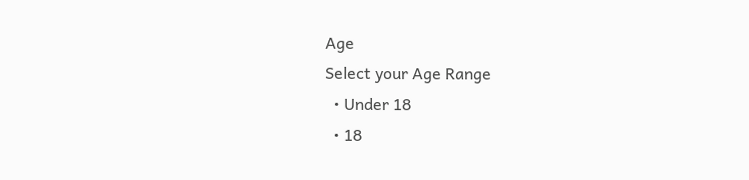Age
Select your Age Range
  • Under 18
  • 18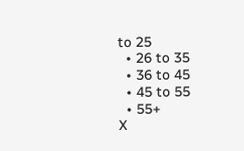to 25
  • 26 to 35
  • 36 to 45
  • 45 to 55
  • 55+
X